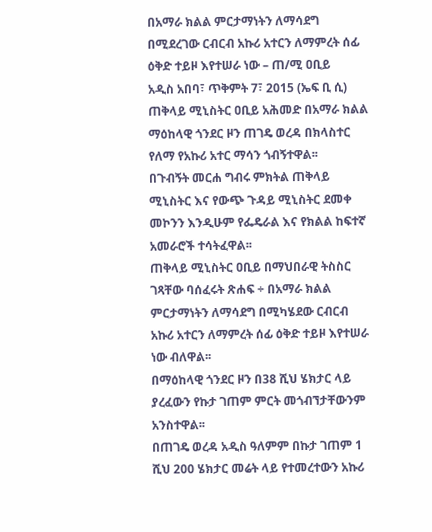በአማራ ክልል ምርታማነትን ለማሳደግ በሚደረገው ርብርብ አኩሪ አተርን ለማምረት ሰፊ ዕቅድ ተይዞ እየተሠራ ነው – ጠ/ሚ ዐቢይ
አዲስ አበባ፣ ጥቅምት 7፣ 2015 (ኤፍ ቢ ሲ) ጠቅላይ ሚኒስትር ዐቢይ አሕመድ በአማራ ክልል ማዕከላዊ ጎንደር ዞን ጠገዴ ወረዳ በክላስተር የለማ የአኩሪ አተር ማሳን ጎብኝተዋል፡፡
በጉብኝት መርሐ ግብሩ ምክትል ጠቅላይ ሚኒስትር እና የውጭ ጉዳይ ሚኒስትር ደመቀ መኮንን እንዲሁም የፌዴራል እና የክልል ከፍተኛ አመራሮች ተሳትፈዋል፡፡
ጠቅላይ ሚኒስትር ዐቢይ በማህበራዊ ትስስር ገጻቸው ባሰፈሩት ጽሐፍ ÷ በአማራ ክልል ምርታማነትን ለማሳደግ በሚካሄደው ርብርብ አኩሪ አተርን ለማምረት ሰፊ ዕቅድ ተይዞ እየተሠራ ነው ብለዋል፡፡
በማዕከላዊ ጎንደር ዞን በ38 ሺህ ሄክታር ላይ ያረፈውን የኩታ ገጠም ምርት መጎብኘታቸውንም አንስተዋል፡፡
በጠገዴ ወረዳ አዲስ ዓለምም በኩታ ገጠም 1 ሺህ 200 ሄክታር መሬት ላይ የተመረተውን አኩሪ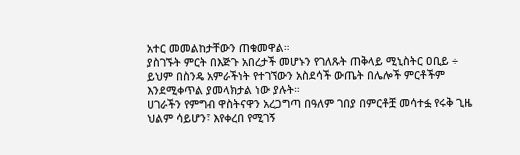አተር መመልከታቸውን ጠቁመዋል።
ያስገኙት ምርት በእጅጉ አበረታች መሆኑን የገለጹት ጠቅላይ ሚኒስትር ዐቢይ ÷ ይህም በስንዴ አምራችነት የተገኘውን አስደሳች ውጤት በሌሎች ምርቶችም እንደሚቀጥል ያመላክታል ነው ያሉት።
ሀገራችን የምግብ ዋስትናዋን አረጋግጣ በዓለም ገበያ በምርቶቿ መሳተፏ የሩቅ ጊዜ ህልም ሳይሆን፣ እየቀረበ የሚገኝ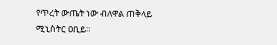የጥረት ውጤት ነው ብለዋል ጠቅላይ ሚኒስትር ዐቢይ።